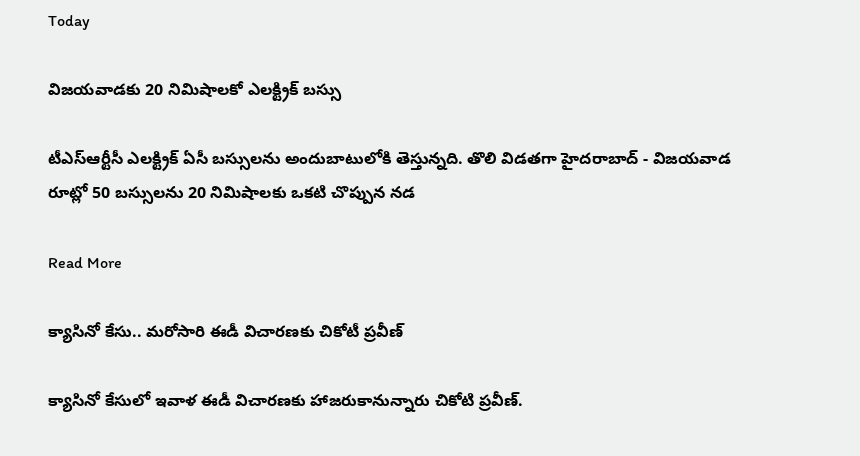Today

విజయవాడకు 20 నిమిషాలకో ఎలక్ట్రిక్ బస్సు

టీఎస్ఆర్టీసీ ఎలక్ట్రిక్‌ ఏసీ బస్సులను అందుబాటులోకి తెస్తున్నది. తొలి విడతగా హైదరాబాద్ - విజయవాడ రూట్లో 50 బస్సులను 20 నిమిషాలకు ఒకటి చొప్పున నడ

Read More

క్యాసినో కేసు.. మరోసారి ఈడీ విచారణకు చికోటీ ప్రవీణ్

క్యాసినో కేసులో ఇవాళ ఈడీ విచారణకు హాజరుకానున్నారు చికోటి ప్రవీణ్.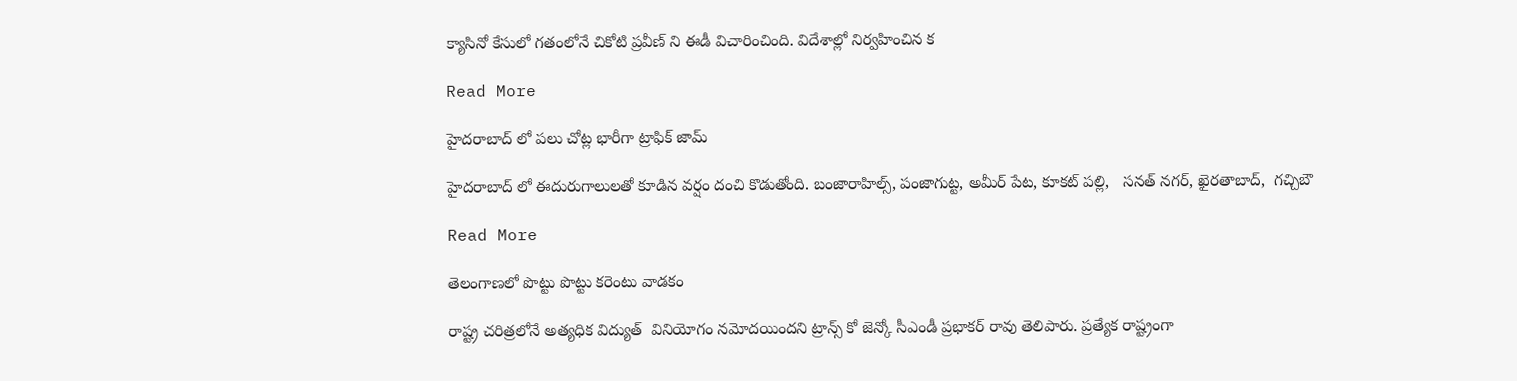క్యాసినో కేసులో గతంలోనే చికోటి ప్రవీణ్ ని ఈడీ విచారించింది. విదేశాల్లో నిర్వహించిన క

Read More

హైదరాబాద్ లో పలు చోట్ల భారీగా ట్రాఫిక్ జామ్

హైదరాబాద్ లో ఈదురుగాలులతో కూడిన వర్షం దంచి కొడుతోంది. బంజారాహిల్స్, పంజాగుట్ట, అమీర్ పేట, కూకట్ పల్లి,   సనత్ నగర్, ఖైరతాబాద్,  గచ్చిబౌ

Read More

తెలంగాణలో పొట్టు పొట్టు కరెంటు వాడకం

రాష్ట్ర చరిత్రలోనే అత్యధిక విద్యుత్  వినియోగం నమోదయిందని ట్రాన్స్ కో జెన్కో సీఎండీ ప్రభాకర్ రావు తెలిపారు. ప్రత్యేక రాష్ట్రంగా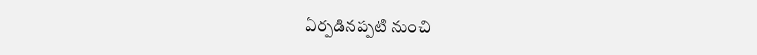ఏర్పడినప్పటి నుంచి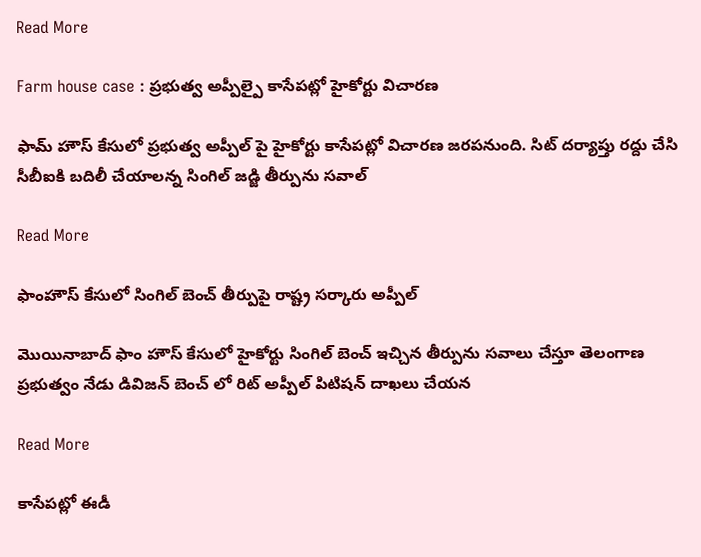Read More

Farm house case : ప్రభుత్వ అప్పీల్పై కాసేపట్లో హైకోర్టు విచారణ

ఫామ్ హౌస్ కేసులో ప్రభుత్వ అప్పీల్ పై హైకోర్టు కాసేపట్లో విచారణ జరపనుంది. సిట్ దర్యాప్తు రద్దు చేసి సీబీఐకి బదిలీ చేయాలన్న సింగిల్ జడ్జి తీర్పును సవాల్

Read More

ఫాంహౌస్ కేసులో సింగిల్ బెంచ్ తీర్పుపై రాష్ట్ర సర్కారు అప్పీల్

మొయినాబాద్ ఫాం హౌస్ కేసులో హైకోర్టు సింగిల్ బెంచ్ ఇచ్చిన తీర్పును సవాలు చేస్తూ తెలంగాణ ప్రభుత్వం నేడు డివిజన్ బెంచ్ లో రిట్ అప్పీల్ పిటిషన్ దాఖలు చేయన

Read More

కాసేపట్లో ఈడీ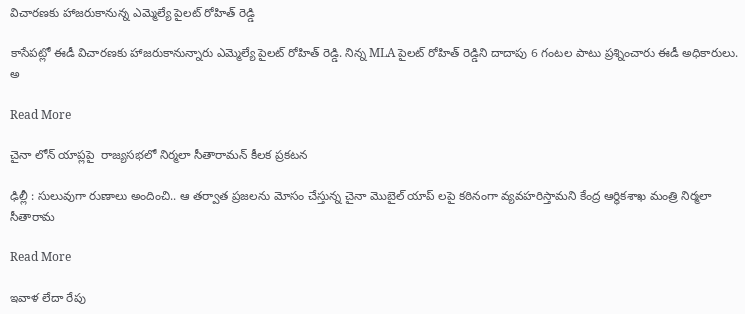విచారణకు హాజరుకానున్న ఎమ్మెల్యే పైలట్ రోహిత్ రెడ్డి

కాసేపట్లో ఈడీ విచారణకు హాజరుకానున్నారు ఎమ్మెల్యే పైలట్ రోహిత్ రెడ్డి. నిన్న MLA పైలట్ రోహిత్ రెడ్డిని దాదాపు 6 గంటల పాటు ప్రశ్నించారు ఈడీ అధికారులు. అ

Read More

చైనా లోన్ యాప్లపై  రాజ్యసభలో నిర్మలా సీతారామన్ కీలక ప్రకటన

ఢిల్లీ : సులువుగా రుణాలు అందించి.. ఆ తర్వాత ప్రజలను మోసం చేస్తున్న చైనా మొబైల్ యాప్ లపై కఠినంగా వ్యవహరిస్తామని కేంద్ర ఆర్ధికశాఖ మంత్రి నిర్మలా సీతారామ

Read More

ఇవాళ లేదా రేపు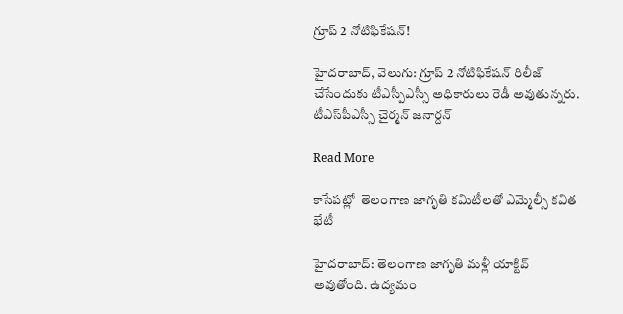గ్రూప్ 2 నోటిఫికేషన్!

హైదరాబాద్, వెలుగు: గ్రూప్ 2 నోటిఫికేషన్ రిలీజ్ చేసేందుకు టీఎస్పీఎస్సీ అధికారులు రెడీ అవుతున్నరు. టీఎస్‌‌‌‌పీఎస్సీ చైర్మన్ జనార్దన్

Read More

కాసేపట్లో  తెలంగాణ జాగృతి కమిటీలతో ఎమ్మెల్సీ కవిత భేటీ

హైదరాబాద్: తెలంగాణ జాగృతి మళ్లీ యాక్టివ్ అవుతోంది. ఉద్యమం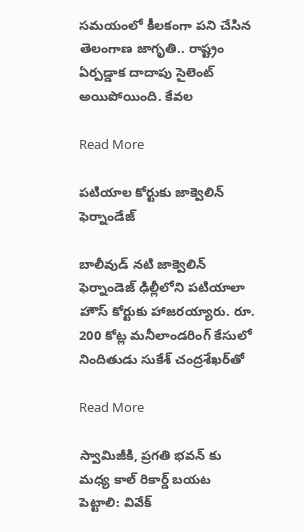సమయంలో కీలకంగా పని చేసిన తెలంగాణ జాగృతి.. రాష్ట్రం ఏర్పడ్డాక దాదాపు సైలెంట్ అయిపోయింది. కేవల

Read More

పటియాల కోర్టుకు జాక్వెలిన్ ఫెర్నాండేజ్

బాలీవుడ్ నటి జాక్వెలిన్ ఫెర్నాండెజ్ ఢిల్లీలోని పటియాలా హౌస్ కోర్టుకు హాజరయ్యారు. రూ. 200 కోట్ల మనీలాండరింగ్ కేసులో నిందితుడు సుకేశ్ చంద్రశేఖర్‌తో

Read More

స్వామిజీకి, ప్రగతి భవన్ కు మధ్య కాల్ రికార్డ్ బయట పెట్టాలి: వివేక్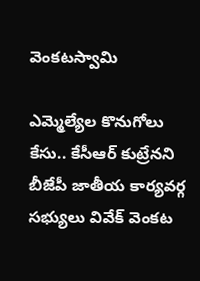వెంకటస్వామి

ఎమ్మెల్యేల కొనుగోలు కేసు.. కేసీఆర్ కుట్రేనని బీజేపీ జాతీయ కార్యవర్గ సభ్యులు వివేక్ వెంకట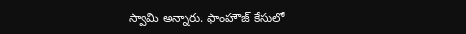స్వామి అన్నారు. ఫాంహౌజ్ కేసులో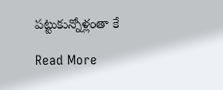పట్టుకున్నోళ్లంతా కే

Read More